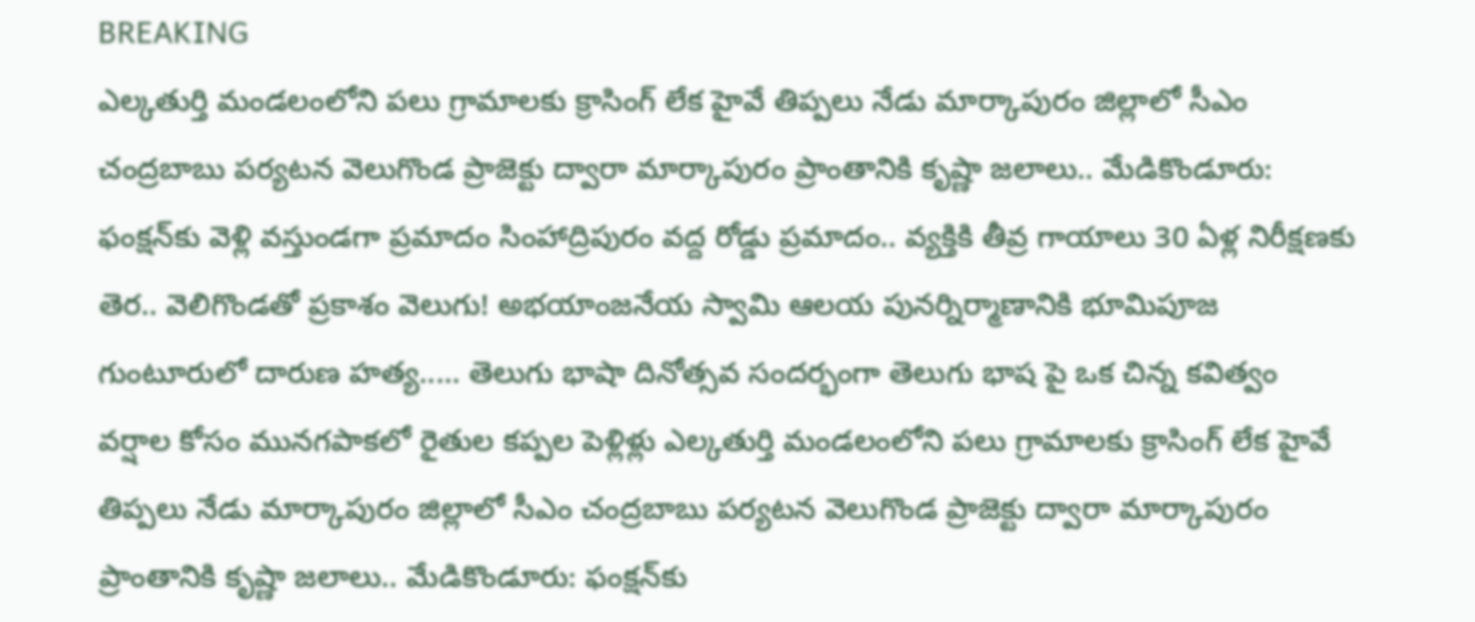BREAKING
ఎల్కతుర్తి మండలంలోని పలు గ్రామాలకు క్రాసింగ్ లేక హైవే తిప్పలు నేడు మార్కాపురం జిల్లాలో సీఎం చంద్రబాబు పర్యటన వెలుగొండ ప్రాజెక్టు ద్వారా మార్కాపురం ప్రాంతానికి కృష్ణా జలాలు.. మేడికొండూరు: ఫంక్షన్‌కు వెళ్లి వస్తుండగా ప్రమాదం సింహాద్రిపురం వద్ద రోడ్డు ప్రమాదం.. వ్యక్తికి తీవ్ర గాయాలు 30 ఏళ్ల నిరీక్షణకు తెర.. వెలిగొండతో ప్రకాశం వెలుగు! అభయాంజనేయ స్వామి ఆలయ పునర్నిర్మాణానికి భూమిపూజ గుంటూరులో దారుణ హత్య..... తెలుగు భాషా దినోత్సవ సందర్భంగా తెలుగు భాష పై ఒక చిన్న కవిత్వం వర్షాల కోసం మునగపాకలో రైతుల కప్పల పెళ్లిళ్లు ఎల్కతుర్తి మండలంలోని పలు గ్రామాలకు క్రాసింగ్ లేక హైవే తిప్పలు నేడు మార్కాపురం జిల్లాలో సీఎం చంద్రబాబు పర్యటన వెలుగొండ ప్రాజెక్టు ద్వారా మార్కాపురం ప్రాంతానికి కృష్ణా జలాలు.. మేడికొండూరు: ఫంక్షన్‌కు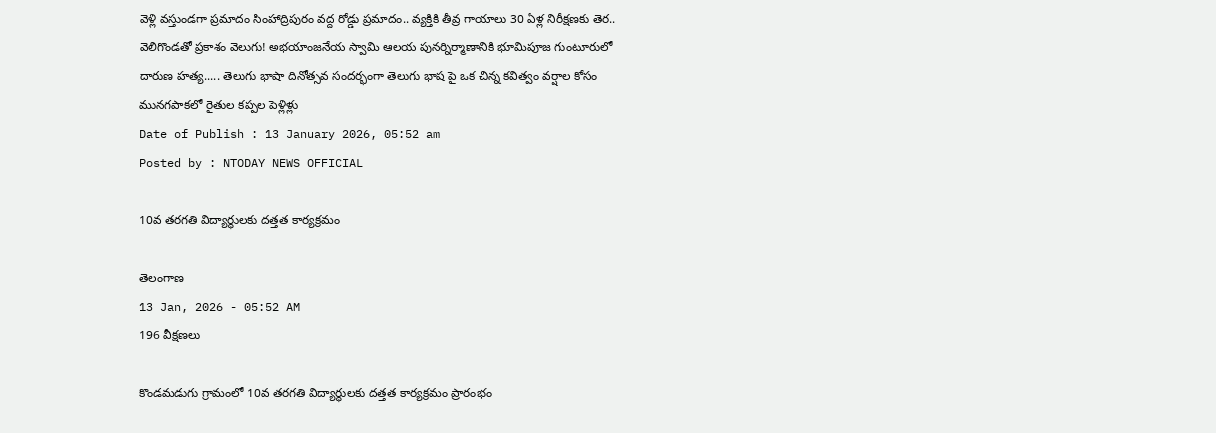వెళ్లి వస్తుండగా ప్రమాదం సింహాద్రిపురం వద్ద రోడ్డు ప్రమాదం.. వ్యక్తికి తీవ్ర గాయాలు 30 ఏళ్ల నిరీక్షణకు తెర.. వెలిగొండతో ప్రకాశం వెలుగు! అభయాంజనేయ స్వామి ఆలయ పునర్నిర్మాణానికి భూమిపూజ గుంటూరులో దారుణ హత్య..... తెలుగు భాషా దినోత్సవ సందర్భంగా తెలుగు భాష పై ఒక చిన్న కవిత్వం వర్షాల కోసం మునగపాకలో రైతుల కప్పల పెళ్లిళ్లు
Date of Publish : 13 January 2026, 05:52 am
Posted by : NTODAY NEWS OFFICIAL

10వ తరగతి విద్యార్థులకు దత్తత కార్యక్రమం

తెలంగాణ
13 Jan, 2026 - 05:52 AM
196 వీక్షణలు

కొండమడుగు గ్రామంలో 10వ తరగతి విద్యార్థులకు దత్తత కార్యక్రమం ప్రారంభం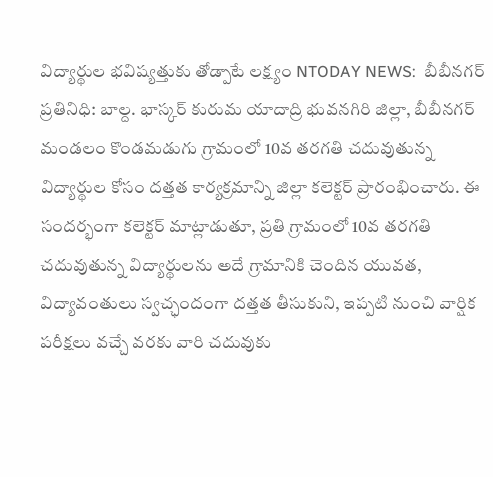విద్యార్థుల భవిష్యత్తుకు తోడ్పాటే లక్ష్యం NTODAY NEWS:  బీబీనగర్ ప్రతినిధి: బాల్ద. భాస్కర్ కురుమ యాదాద్రి భువనగిరి జిల్లా, బీబీనగర్ మండలం కొండమడుగు గ్రామంలో 10వ తరగతి చదువుతున్న విద్యార్థుల కోసం దత్తత కార్యక్రమాన్ని జిల్లా కలెక్టర్ ప్రారంభించారు. ఈ సందర్భంగా కలెక్టర్ మాట్లాడుతూ, ప్రతి గ్రామంలో 10వ తరగతి చదువుతున్న విద్యార్థులను అదే గ్రామానికి చెందిన యువత, విద్యావంతులు స్వచ్ఛందంగా దత్తత తీసుకుని, ఇప్పటి నుంచి వార్షిక పరీక్షలు వచ్చే వరకు వారి చదువుకు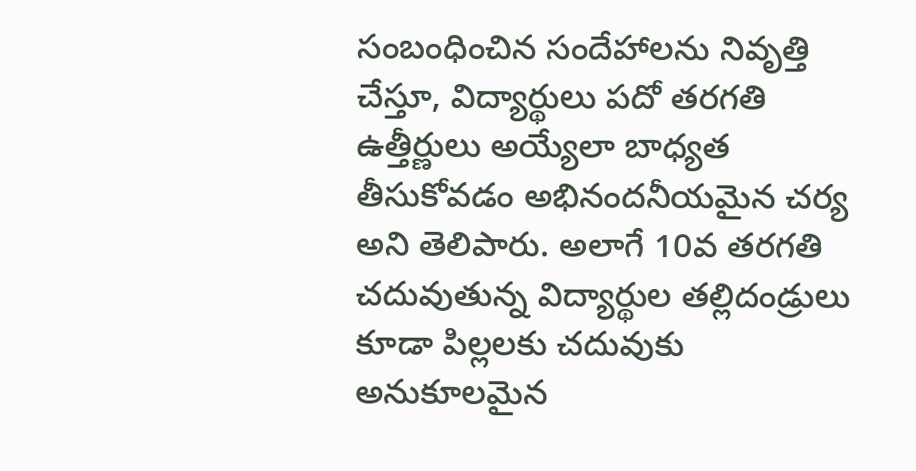సంబంధించిన సందేహాలను నివృత్తి చేస్తూ, విద్యార్థులు పదో తరగతి ఉత్తీర్ణులు అయ్యేలా బాధ్యత తీసుకోవడం అభినందనీయమైన చర్య అని తెలిపారు. అలాగే 10వ తరగతి చదువుతున్న విద్యార్థుల తల్లిదండ్రులు కూడా పిల్లలకు చదువుకు అనుకూలమైన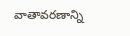వాతావరణాన్ని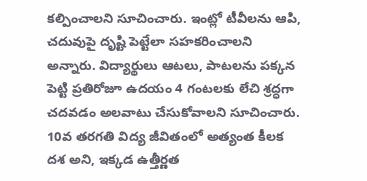కల్పించాలని సూచించారు. ఇంట్లో టీవీలను ఆపి, చదువుపై దృష్టి పెట్టేలా సహకరించాలని అన్నారు. విద్యార్థులు ఆటలు, పాటలను పక్కన పెట్టి ప్రతిరోజూ ఉదయం 4 గంటలకు లేచి శ్రద్ధగా చదవడం అలవాటు చేసుకోవాలని సూచించారు. 10వ తరగతి విద్య జీవితంలో అత్యంత కీలక దశ అని, ఇక్కడ ఉత్తీర్ణత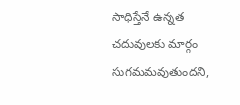సాధిస్తేనే ఉన్నత చదువులకు మార్గం సుగమమవుతుందని,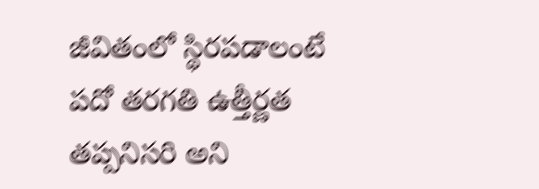జీవితంలో స్థిరపడాలంటే పదో తరగతి ఉత్తీర్ణత తప్పనిసరి అని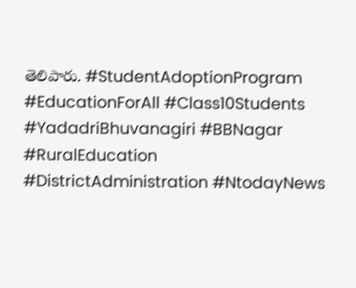తెలిపారు. #StudentAdoptionProgram #EducationForAll #Class10Students #YadadriBhuvanagiri #BBNagar #RuralEducation #DistrictAdministration #NtodayNews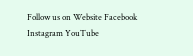Follow us on Website Facebook Instagram YouTube